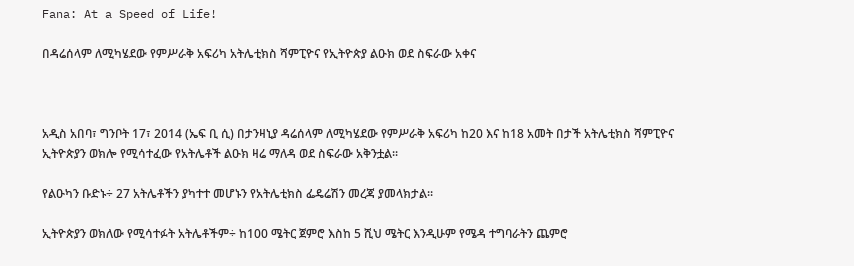Fana: At a Speed of Life!

በዳሬሰላም ለሚካሄደው የምሥራቅ አፍሪካ አትሌቲክስ ሻምፒዮና የኢትዮጵያ ልዑክ ወደ ስፍራው አቀና



አዲስ አበባ፣ ግንቦት 17፣ 2014 (ኤፍ ቢ ሲ) በታንዛኒያ ዳሬሰላም ለሚካሄደው የምሥራቅ አፍሪካ ከ20 እና ከ18 አመት በታች አትሌቲክስ ሻምፒዮና ኢትዮጵያን ወክሎ የሚሳተፈው የአትሌቶች ልዑክ ዛሬ ማለዳ ወደ ስፍራው አቅንቷል፡፡

የልዑካን ቡድኑ÷ 27 አትሌቶችን ያካተተ መሆኑን የአትሌቲክስ ፌዴሬሽን መረጃ ያመላክታል፡፡

ኢትዮጵያን ወክለው የሚሳተፉት አትሌቶችም÷ ከ100 ሜትር ጀምሮ እስከ 5 ሺህ ሜትር እንዲሁም የሜዳ ተግባራትን ጨምሮ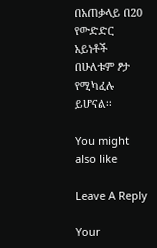በአጠቃላይ በ20 የውድድር አይነቶች በሁለቱም ፆታ የሚካፈሉ ይሆናል፡፡

You might also like

Leave A Reply

Your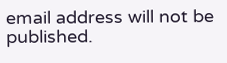email address will not be published.